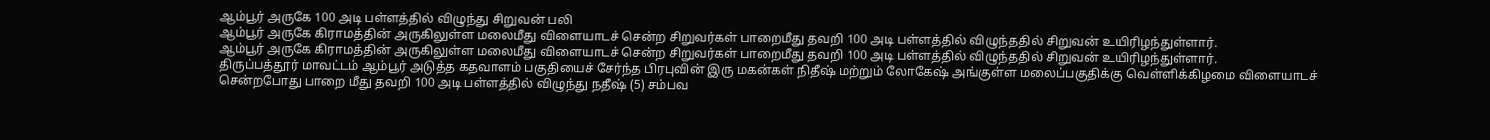ஆம்பூர் அருகே 100 அடி பள்ளத்தில் விழுந்து சிறுவன் பலி
ஆம்பூர் அருகே கிராமத்தின் அருகிலுள்ள மலைமீது விளையாடச் சென்ற சிறுவர்கள் பாறைமீது தவறி 100 அடி பள்ளத்தில் விழுந்ததில் சிறுவன் உயிரிழந்துள்ளார்.
ஆம்பூர் அருகே கிராமத்தின் அருகிலுள்ள மலைமீது விளையாடச் சென்ற சிறுவர்கள் பாறைமீது தவறி 100 அடி பள்ளத்தில் விழுந்ததில் சிறுவன் உயிரிழந்துள்ளார்.
திருப்பத்தூர் மாவட்டம் ஆம்பூர் அடுத்த கதவாளம் பகுதியைச் சேர்ந்த பிரபுவின் இரு மகன்கள் நிதீஷ் மற்றும் லோகேஷ் அங்குள்ள மலைப்பகுதிக்கு வெள்ளிக்கிழமை விளையாடச் சென்றபோது பாறை மீது தவறி 100 அடி பள்ளத்தில் விழுந்து நதீஷ் (5) சம்பவ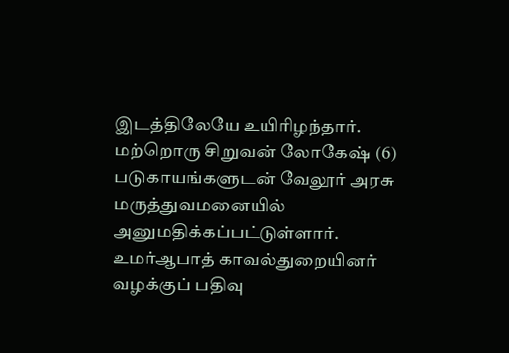இடத்திலேயே உயிரிழந்தார். மற்றொரு சிறுவன் லோகேஷ் (6) படுகாயங்களுடன் வேலூர் அரசு மருத்துவமனையில் அனுமதிக்கப்பட்டுள்ளார்.
உமர்ஆபாத் காவல்துறையினர் வழக்குப் பதிவு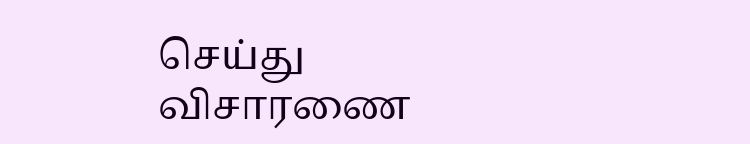செய்து விசாரணை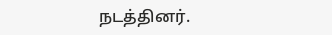நடத்தினர்.